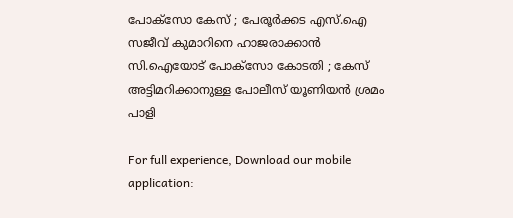പോക്സോ കേസ് ; പേരൂര്‍ക്കട എസ്.ഐ സജീവ് കുമാറിനെ ഹാജരാക്കാന്‍ സി.ഐയോട് പോക്‌സോ കോടതി ; കേസ് അട്ടിമറിക്കാനുള്ള പോലീസ് യൂണിയന്‍ ശ്രമം പാളി

For full experience, Download our mobile application: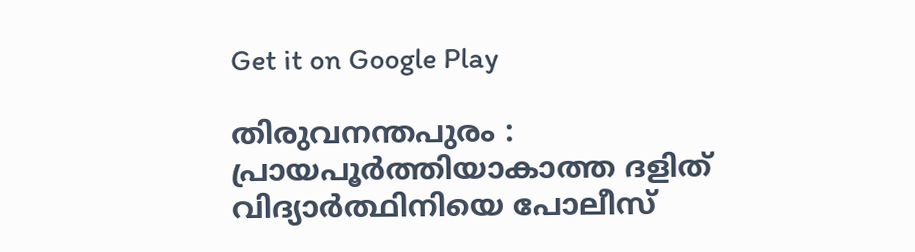Get it on Google Play

തിരുവനന്തപുരം : പ്രായപൂര്‍ത്തിയാകാത്ത ദളിത് വിദ്യാര്‍ത്ഥിനിയെ പോലീസ്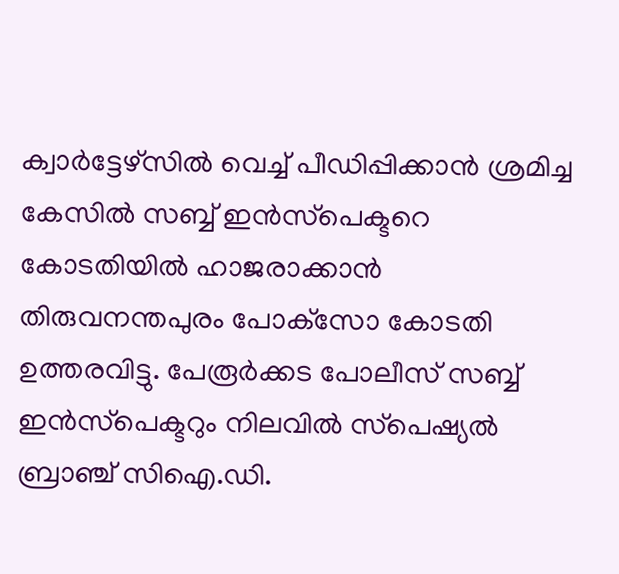ക്വാര്‍ട്ടേഴ്‌സില്‍ വെച്ച്‌ പീഡിപ്പിക്കാന്‍ ശ്രമിച്ച കേസില്‍ സബ്ബ് ഇന്‍സ്‌പെക്ടറെ കോടതിയില്‍ ഹാജരാക്കാന്‍ തിരുവനന്തപുരം പോക്‌സോ കോടതി ഉത്തരവിട്ടു. പേരൂര്‍ക്കട പോലീസ് സബ്ബ് ഇന്‍സ്‌പെക്ടറും നിലവില്‍ സ്‌പെഷ്യല്‍ ബ്രാഞ്ച് സിഐ.ഡി.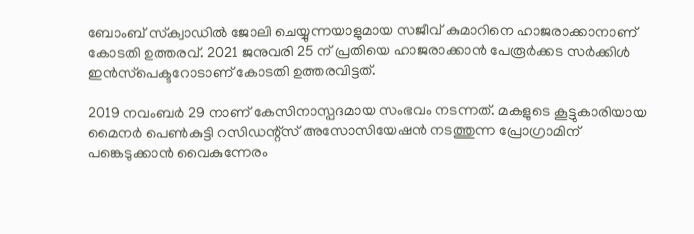ബോംബ് സ്‌ക്വാഡില്‍ ജോലി ചെയ്യുന്നയാളുമായ സജീവ് കുമാറിനെ ഹാജരാക്കാനാണ് കോടതി ഉത്തരവ്. 2021 ജനുവരി 25 ന് പ്രതിയെ ഹാജരാക്കാന്‍ പേരൂര്‍ക്കട സര്‍ക്കിള്‍ ഇന്‍സ്‌പെക്ടറോടാണ് കോടതി ഉത്തരവിട്ടത്.

2019 നവംബര്‍ 29 നാണ് കേസിനാസ്പദമായ സംഭവം നടന്നത്. മകളുടെ കൂട്ടുകാരിയായ മൈനര്‍ പെണ്‍കുട്ടി റസിഡന്റ്‌സ് അസോസിയേഷന്‍ നടത്തുന്ന പ്രോഗ്രാമിന് പങ്കെടുക്കാന്‍ വൈകുന്നേരം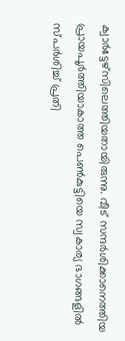ക്വാര്‍ട്ടേഴ്‌സിലെത്തിയതായിരുന്നു. വീട് സന്ദര്‍ശിക്കാനെത്തിയ പ്രായപൂര്‍ത്തിയാകാത്ത പെണ്‍കുട്ടിയെ സ്വകാര്യ ഭാഗങ്ങളില്‍ സ്പര്‍ശിച്ച്‌ പ്രതി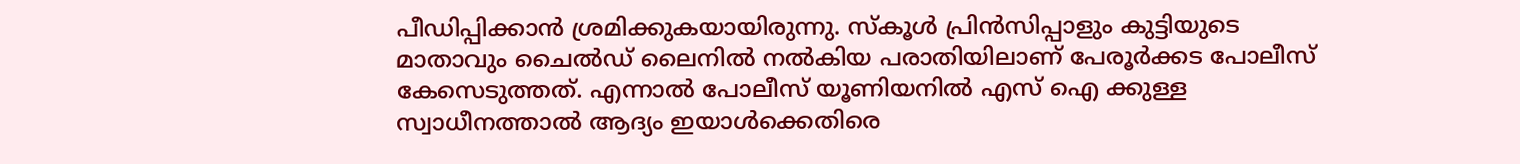പീഡിപ്പിക്കാന്‍ ശ്രമിക്കുകയായിരുന്നു. സ്‌കൂള്‍ പ്രിന്‍സിപ്പാളും കുട്ടിയുടെ മാതാവും ചൈല്‍ഡ് ലൈനില്‍ നല്‍കിയ പരാതിയിലാണ് പേരൂര്‍ക്കട പോലീസ് കേസെടുത്തത്. എന്നാല്‍ പോലീസ് യൂണിയനില്‍ എസ് ഐ ക്കുള്ള സ്വാധീനത്താല്‍ ആദ്യം ഇയാള്‍ക്കെതിരെ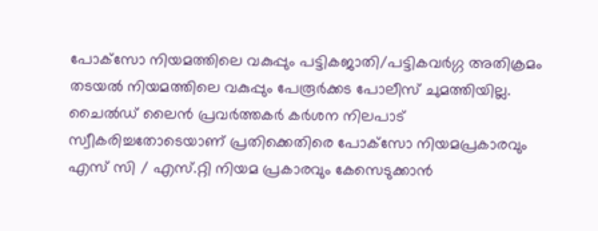പോക്‌സോ നിയമത്തിലെ വകുപ്പും പട്ടികജാതി/പട്ടികവര്‍ഗ്ഗ അതിക്രമം തടയല്‍ നിയമത്തിലെ വകുപ്പും പേരൂര്‍ക്കട പോലീസ് ചുമത്തിയില്ല. ചൈല്‍ഡ് ലൈന്‍ പ്രവര്‍ത്തകര്‍ കര്‍ശന നിലപാട് സ്വീകരിച്ചതോടെയാണ് പ്രതിക്കെതിരെ പോക്‌സോ നിയമപ്രകാരവും എസ് സി / എസ്.റ്റി നിയമ പ്രകാരവും കേസെടുക്കാന്‍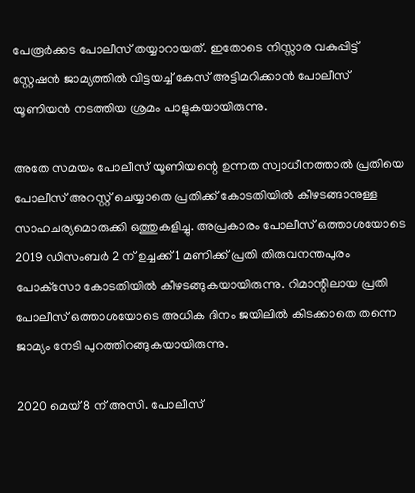പേരൂര്‍ക്കട പോലീസ് തയ്യാറായത്. ഇതോടെ നിസ്സാര വകുപ്പിട്ട് സ്റ്റേഷന്‍ ജാമ്യത്തില്‍ വിട്ടയച്ച്‌ കേസ് അട്ടിമറിക്കാന്‍ പോലീസ് യൂണിയന്‍ നടത്തിയ ശ്രമം പാളുകയായിരുന്നു.

അതേ സമയം പോലീസ് യൂണിയന്റെ ഉന്നത സ്വാധീനത്താല്‍ പ്രതിയെ പോലീസ് അറസ്റ്റ് ചെയ്യാതെ പ്രതിക്ക് കോടതിയില്‍ കീഴടങ്ങാനുള്ള സാഹചര്യമൊരുക്കി ഒത്തുകളിച്ചു. അപ്രകാരം പോലീസ് ഒത്താശയോടെ 2019 ഡിസംബര്‍ 2 ന് ഉച്ചക്ക് 1 മണിക്ക് പ്രതി തിരുവനന്തപുരം പോക്‌സോ കോടതിയില്‍ കീഴടങ്ങുകയായിരുന്നു. റിമാന്റിലായ പ്രതി പോലീസ് ഒത്താശയോടെ അധിക ദിനം ജയിലില്‍ കിടക്കാതെ തന്നെ ജാമ്യം നേടി പുറത്തിറങ്ങുകയായിരുന്നു.

2020 മെയ് 8 ന് അസി. പോലീസ്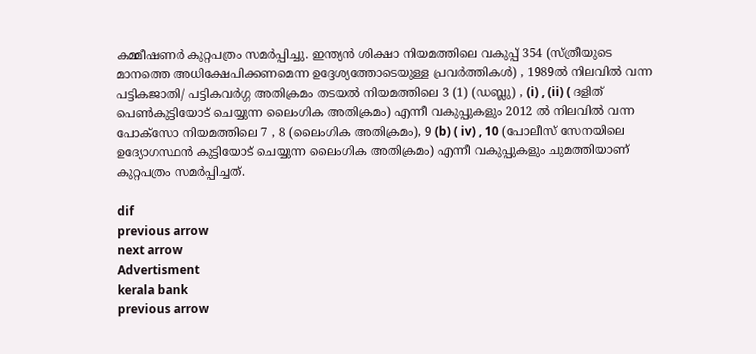കമ്മീഷണര്‍ കുറ്റപത്രം സമര്‍പ്പിച്ചു. ഇന്ത്യന്‍ ശിക്ഷാ നിയമത്തിലെ വകുപ്പ് 354 (സ്ത്രീയുടെ മാനത്തെ അധിക്ഷേപിക്കണമെന്ന ഉദ്ദേശ്യത്തോടെയുള്ള പ്രവര്‍ത്തികള്‍) , 1989ല്‍ നിലവില്‍ വന്ന പട്ടികജാതി/ പട്ടികവര്‍ഗ്ഗ അതിക്രമം തടയല്‍ നിയമത്തിലെ 3 (1) (ഡബ്ലു) , (i) , (ii) ( ദളിത് പെണ്‍കുട്ടിയോട് ചെയ്യുന്ന ലൈംഗിക അതിക്രമം) എന്നീ വകുപ്പുകളും 2012 ല്‍ നിലവില്‍ വന്ന പോക്‌സോ നിയമത്തിലെ 7 , 8 (ലൈംഗിക അതിക്രമം), 9 (b) ( iv) , 10 (പോലീസ് സേനയിലെ ഉദ്യോഗസ്ഥന്‍ കുട്ടിയോട് ചെയ്യുന്ന ലൈംഗിക അതിക്രമം) എന്നീ വകുപ്പുകളും ചുമത്തിയാണ് കുറ്റപത്രം സമര്‍പ്പിച്ചത്.

dif
previous arrow
next arrow
Advertisment
kerala bank
previous arrow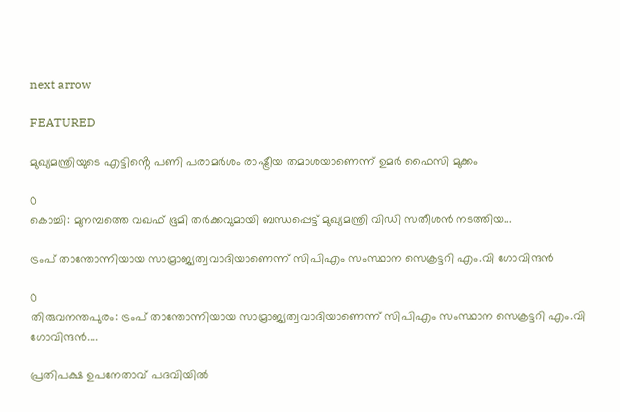next arrow

FEATURED

മുഖ്യമന്ത്രിയുടെ എട്ടിൻ്റെ പണി പരാമർശം രാഷ്ട്രീയ തമാശയാണെന്ന് ഉമർ ഫൈസി മുക്കം

0
കൊച്ചി: മുനമ്പത്തെ വഖഫ് ഭൂമി തർക്കവുമായി ബന്ധപ്പെട്ട് മുഖ്യമന്ത്രി വിഡി സതീശൻ നടത്തിയ...

ട്രംപ് താന്തോന്നിയായ സാമ്രാജ്യത്വവാദിയാണെന്ന് സിപിഎം സംസ്ഥാന സെക്രട്ടറി എം.വി ഗോവിന്ദൻ

0
തിരുവനന്തപുരം: ട്രംപ് താന്തോന്നിയായ സാമ്രാജ്യത്വവാദിയാണെന്ന് സിപിഎം സംസ്ഥാന സെക്രട്ടറി എം.വി ഗോവിന്ദൻ....

പ്രതിപക്ഷ ഉപനേതാവ് പദവിയിൽ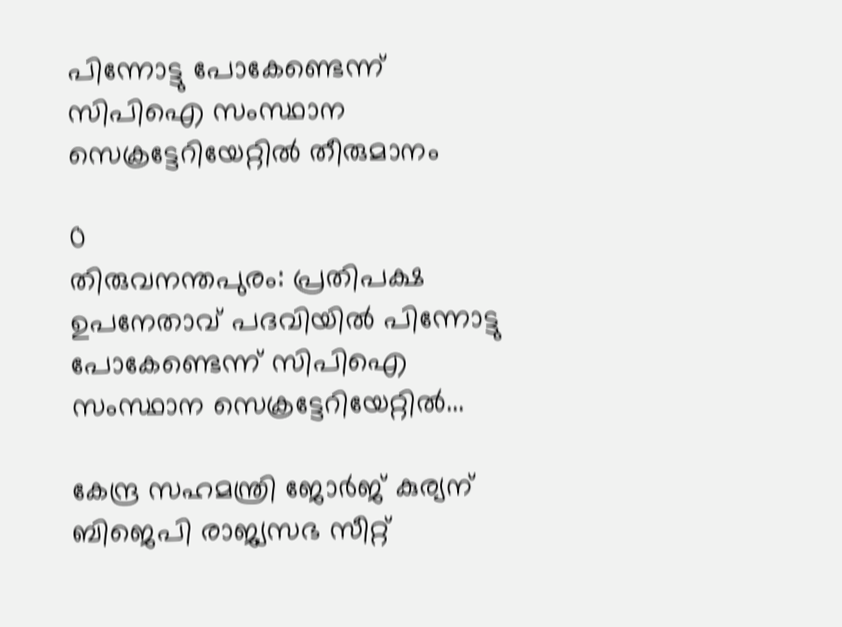പിന്നോട്ടു പോകേണ്ടെന്ന് സിപിഐ സംസ്ഥാന സെക്രട്ടേറിയേറ്റിൽ തീരുമാനം

0
തിരുവനന്തപുരം: പ്രതിപക്ഷ ഉപനേതാവ് പദവിയിൽ പിന്നോട്ടു പോകേണ്ടെന്ന് സിപിഐ സംസ്ഥാന സെക്രട്ടേറിയേറ്റിൽ...

കേന്ദ്ര സഹമന്ത്രി ജോർജ് കുര്യന് ബിജെപി രാജ്യസഭ സീറ്റ്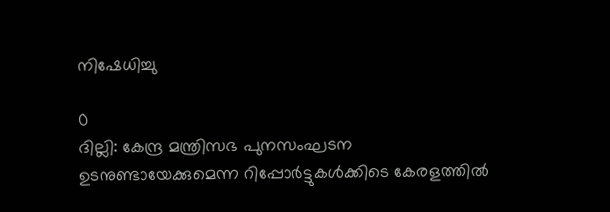നിഷേധിച്ചു

0
ദില്ലി: കേന്ദ്ര മന്ത്രിസഭ പുനസംഘടന ഉടനുണ്ടായേക്കുമെന്ന റിപ്പോർട്ടുകൾക്കിടെ കേരളത്തിൽ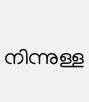നിന്നുള്ള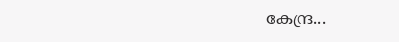കേന്ദ്ര...